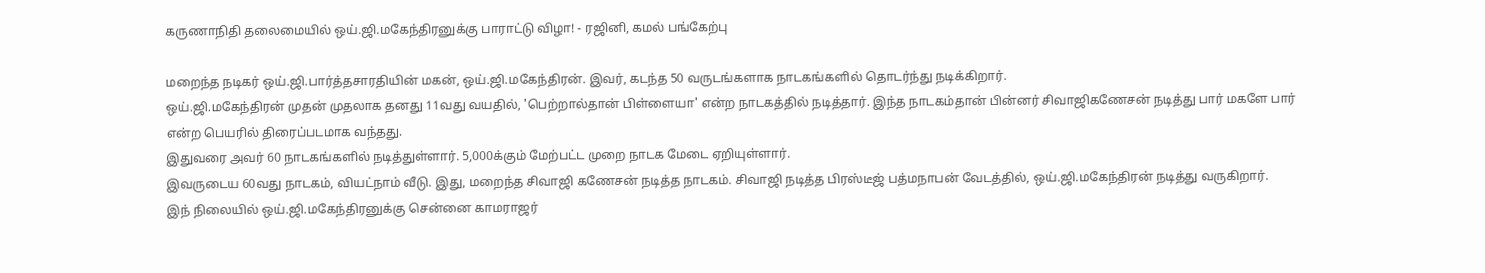கருணாநிதி தலைமையில் ஒய்.ஜி.மகேந்திரனுக்கு பாராட்டு விழா! - ரஜினி, கமல் பங்கேற்பு

மறைந்த நடிகர் ஒய்.ஜி.பார்த்தசாரதியின் மகன், ஒய்.ஜி.மகேந்திரன். இவர், கடந்த 50 வருடங்களாக நாடகங்களில் தொடர்ந்து நடிக்கிறார்.
ஒய்.ஜி.மகேந்திரன் முதன் முதலாக தனது 11வது வயதில், 'பெற்றால்தான் பிள்ளையா' என்ற நாடகத்தில் நடித்தார். இந்த நாடகம்தான் பின்னர் சிவாஜிகணேசன் நடித்து பார் மகளே பார் என்ற பெயரில் திரைப்படமாக வந்தது.
இதுவரை அவர் 60 நாடகங்களில் நடித்துள்ளார். 5,000க்கும் மேற்பட்ட முறை நாடக மேடை ஏறியுள்ளார்.
இவருடைய 60வது நாடகம், வியட்நாம் வீடு. இது, மறைந்த சிவாஜி கணேசன் நடித்த நாடகம். சிவாஜி நடித்த பிரஸ்டீஜ் பத்மநாபன் வேடத்தில், ஒய்.ஜி.மகேந்திரன் நடித்து வருகிறார்.
இந் நிலையில் ஒய்.ஜி.மகேந்திரனுக்கு சென்னை காமராஜர்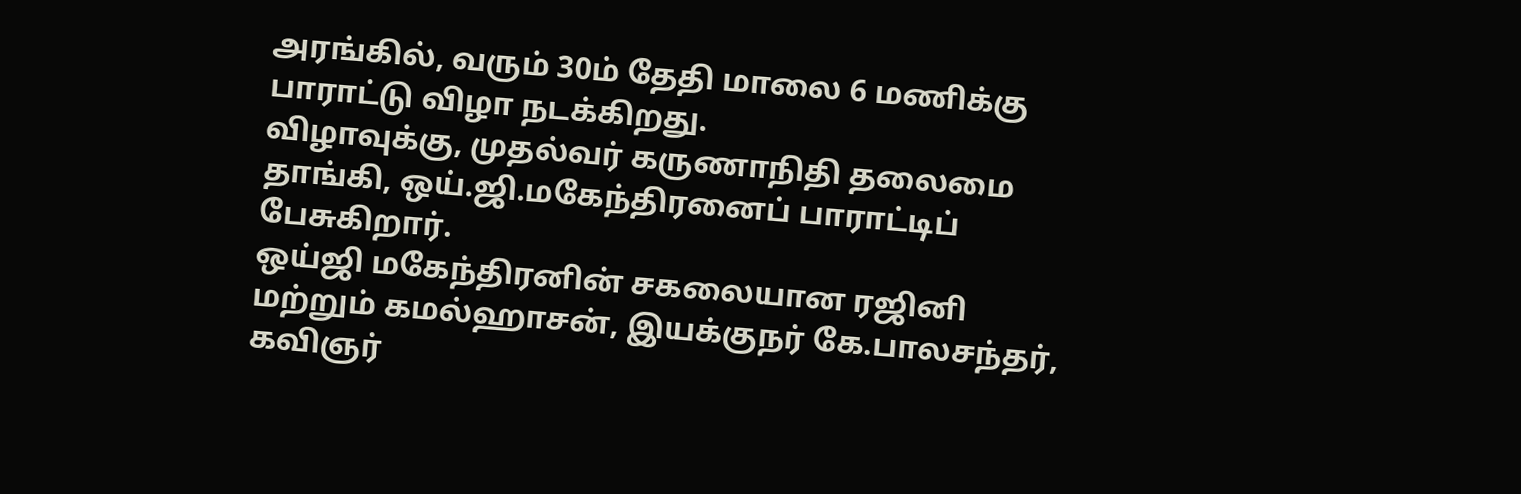அரங்கில், வரும் 30ம் தேதி மாலை 6 மணிக்கு பாராட்டு விழா நடக்கிறது.
விழாவுக்கு, முதல்வர் கருணாநிதி தலைமை தாங்கி, ஒய்.ஜி.மகேந்திரனைப் பாராட்டிப் பேசுகிறார்.
ஒய்ஜி மகேந்திரனின் சகலையான ரஜினி மற்றும் கமல்ஹாசன், இயக்குநர் கே.பாலசந்தர், கவிஞர்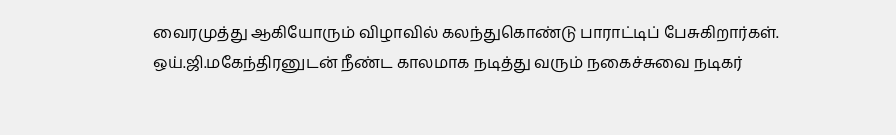வைரமுத்து ஆகியோரும் விழாவில் கலந்துகொண்டு பாராட்டிப் பேசுகிறார்கள்.
ஒய்.ஜி.மகேந்திரனுடன் நீண்ட காலமாக நடித்து வரும் நகைச்சுவை நடிகர்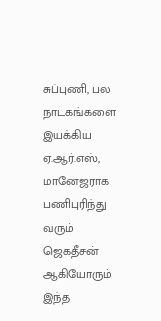சுப்புணி, பல நாடகங்களை இயக்கிய ஏ.ஆர்.எஸ், மானேஜராக பணிபுரிந்து வரும் ஜெகதீசன் ஆகியோரும் இந்த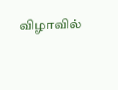விழாவில்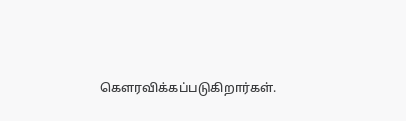கெளரவிக்கப்படுகிறார்கள்.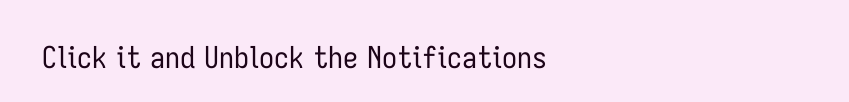Click it and Unblock the Notifications